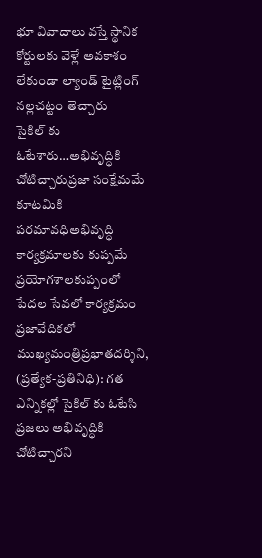భూ వివాదాలు వస్తే స్థానిక కోర్టులకు వెళ్లే అవకాశం లేకుండా ల్యాండ్ టైట్లింగ్ నల్లచట్టం తెచ్చారు
సైకిల్ కు ఓటేశారు…అభివృద్ధికి చోటిచ్చారుప్రజా సంక్షేమమే కూటమికి పరమావధిఅభివృద్ధి కార్యక్రమాలకు కుప్పమే ప్రయోగశాలకుప్పంలో పేదల సేవలో కార్యక్రమం ప్రజావేదికలో ముఖ్యమంత్రిప్రభాతదర్శిని, (ప్రత్యేక-ప్రతినిధి): గత ఎన్నికల్లో సైకిల్ కు ఓటేసి ప్రజలు అభివృద్ధికి చోటిచ్చారని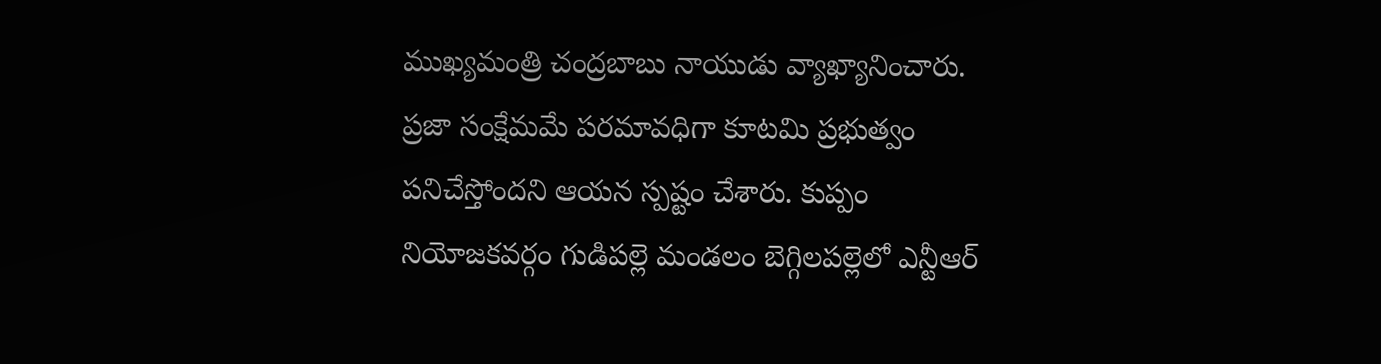ముఖ్యమంత్రి చంద్రబాబు నాయుడు వ్యాఖ్యానించారు. ప్రజా సంక్షేమమే పరమావధిగా కూటమి ప్రభుత్వం పనిచేస్తోందని ఆయన స్పష్టం చేశారు. కుప్పం నియోజకవర్గం గుడిపల్లె మండలం బెగ్గిలపల్లెలో ఎన్టీఆర్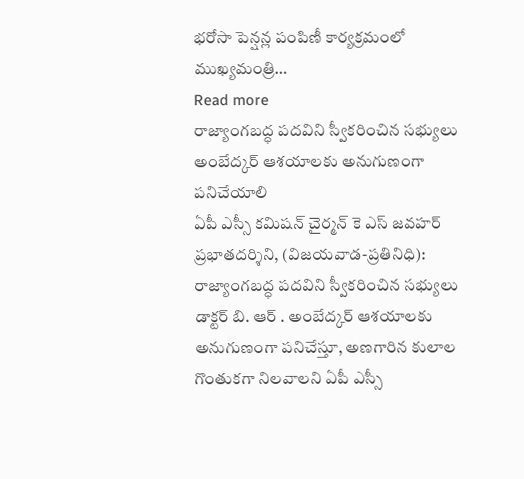భరోసా పెన్షన్ల పంపిణీ కార్యక్రమంలో ముఖ్యమంత్రి…
Read more
రాజ్యాంగబద్ధ పదవిని స్వీకరించిన సభ్యులు అంబేద్కర్ ఆశయాలకు అనుగుణంగా పనిచేయాలి
ఏపీ ఎస్సీ కమిషన్ చైర్మన్ కె ఎస్ జవహర్ ప్రభాతదర్శిని, (విజయవాడ-ప్రతినిధి): రాజ్యాంగబద్ధ పదవిని స్వీకరించిన సభ్యులు డాక్టర్ బి. ఆర్ . అంబేద్కర్ ఆశయాలకు అనుగుణంగా పనిచేస్తూ, అణగారిన కులాల గొంతుకగా నిలవాలని ఏపీ ఎస్సీ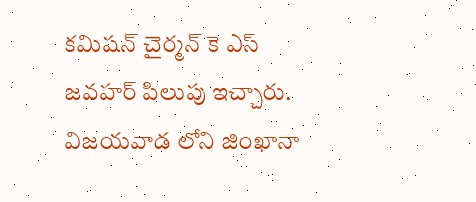కమిషన్ చైర్మన్ కె ఎస్ జవహర్ పిలుపు ఇచ్చారు. విజయవాడ లోని జింఖానా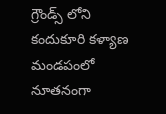గ్రౌండ్స్ లోని కందుకూరి కళ్యాణ మండపంలో నూతనంగా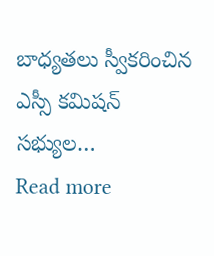బాధ్యతలు స్వీకరించిన ఎస్సీ కమిషన్ సభ్యుల…
Read more